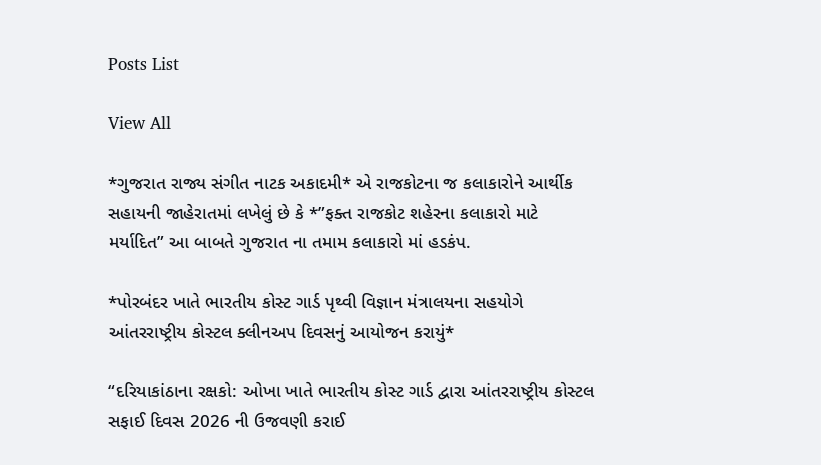Posts List

View All

*ગુજરાત રાજ્ય સંગીત નાટક અકાદમી* એ રાજકોટના જ કલાકારોને આર્થીક સહાયની જાહેરાતમાં લખેલું છે કે *”ફક્ત રાજકોટ શહેરના કલાકારો માટે મર્યાદિત” આ બાબતે ગુજરાત ના તમામ કલાકારો માં હડકંપ.

*પોરબંદર ખાતે ભારતીય કોસ્ટ ગાર્ડ પૃથ્વી વિજ્ઞાન મંત્રાલયના સહયોગે આંતરરાષ્ટ્રીય કોસ્ટલ ક્લીનઅપ દિવસનું આયોજન કરાયું*

“દરિયાકાંઠાના રક્ષકો: ઓખા ખાતે ભારતીય કોસ્ટ ગાર્ડ દ્વારા આંતરરાષ્ટ્રીય કોસ્ટલ સફાઈ દિવસ 2026 ની ઉજવણી કરાઈ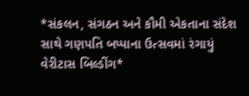*સંકલન, સંગઠન અને કૌમી એકતાના સંદેશ સાથે ગણપતિ બપ્પાના ઉત્સવમાં રંગાયું વેરીટાસ બિલ્ડીંગ*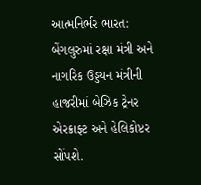આત્મનિર્ભર ભારત: બેંગલુરુમાં રક્ષા મંત્રી અને નાગરિક ઉડ્ડયન મંત્રીની હાજરીમાં બેઝિક ટ્રેનર એરક્રાફ્ટ અને હેલિકોપ્ટર સોંપશે.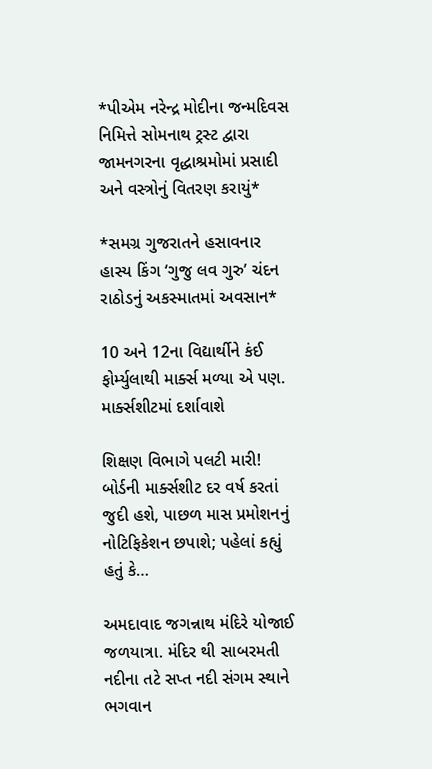*પીએમ નરેન્દ્ર મોદીના જન્મદિવસ નિમિત્તે સોમનાથ ટ્રસ્ટ દ્વારા જામનગરના વૃદ્ધાશ્રમોમાં પ્રસાદી અને વસ્ત્રોનું વિતરણ કરાયું*

*સમગ્ર ગુજરાતને હસાવનાર હાસ્ય કિંગ ‘ગુજુ લવ ગુરુ’ ચંદન રાઠોડનું અકસ્માતમાં અવસાન*

10 અને 12ના વિદ્યાર્થીને કંઈ ફોર્મ્યુલાથી માર્ક્સ મળ્યા એ પણ. માર્ક્સશીટમાં દર્શાવાશે

શિક્ષણ વિભાગે પલટી મારી! બોર્ડની માર્ક્સશીટ દર વર્ષ કરતાં જુદી હશે, પાછળ માસ પ્રમોશનનું નોટિફિકેશન છપાશે; પહેલાં કહ્યું હતું કે…

અમદાવાદ જગન્નાથ મંદિરે યોજાઈ જળયાત્રા. મંદિર થી સાબરમતી નદીના તટે સપ્ત નદી સંગમ સ્થાને ભગવાન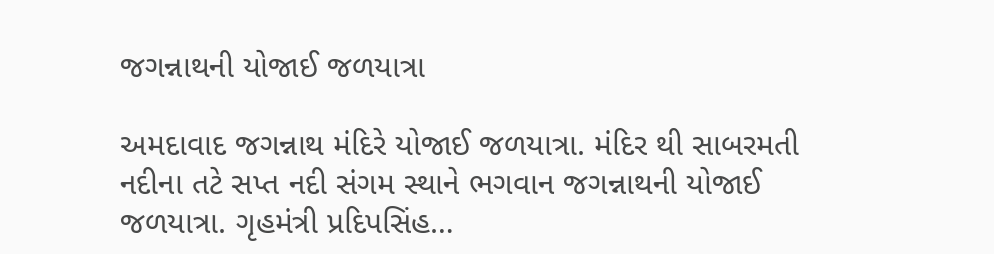જગન્નાથની યોજાઈ જળયાત્રા

અમદાવાદ જગન્નાથ મંદિરે યોજાઈ જળયાત્રા. મંદિર થી સાબરમતી નદીના તટે સપ્ત નદી સંગમ સ્થાને ભગવાન જગન્નાથની યોજાઈ જળયાત્રા. ગૃહમંત્રી પ્રદિપસિંહ…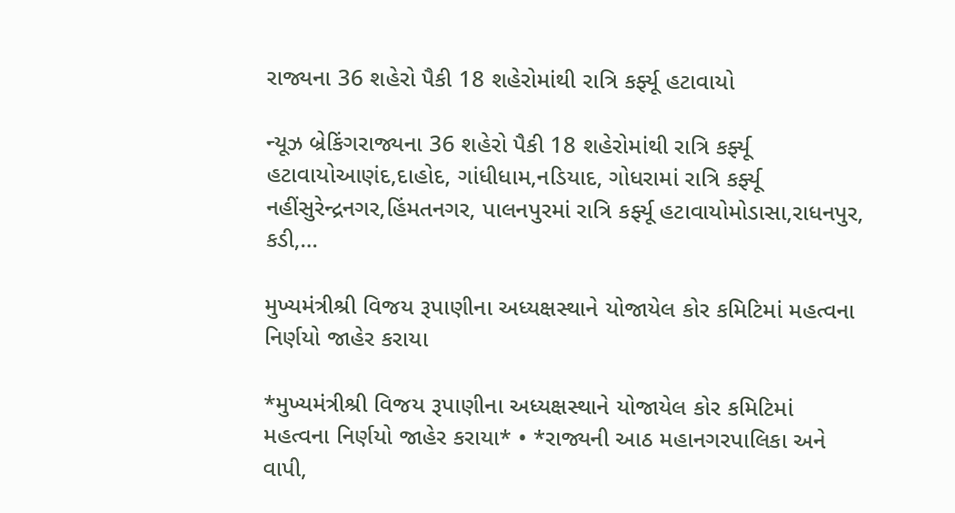રાજ્યના 36 શહેરો પૈકી 18 શહેરોમાંથી રાત્રિ કર્ફ્યૂ હટાવાયો

ન્યૂઝ બ્રેકિંગરાજ્યના 36 શહેરો પૈકી 18 શહેરોમાંથી રાત્રિ કર્ફ્યૂ હટાવાયોઆણંદ,દાહોદ, ગાંધીધામ,નડિયાદ, ગોધરામાં રાત્રિ કર્ફ્યૂ નહીંસુરેન્દ્રનગર,હિંમતનગર, પાલનપુરમાં રાત્રિ કર્ફ્યૂ હટાવાયોમોડાસા,રાધનપુર, કડી,…

મુખ્યમંત્રીશ્રી વિજય રૂપાણીના અધ્યક્ષસ્થાને યોજાયેલ કોર કમિટિમાં મહત્વના નિર્ણયો જાહેર કરાયા

*મુખ્યમંત્રીશ્રી વિજય રૂપાણીના અધ્યક્ષસ્થાને યોજાયેલ કોર કમિટિમાં મહત્વના નિર્ણયો જાહેર કરાયા* • *રાજ્યની આઠ મહાનગરપાલિકા અને વાપી,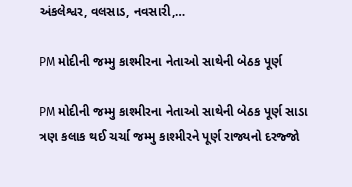અંકલેશ્વર, વલસાડ, નવસારી,…

PM મોદીની જમ્મુ કાશ્મીરના નેતાઓ સાથેની બેઠક પૂર્ણ

PM મોદીની જમ્મુ કાશ્મીરના નેતાઓ સાથેની બેઠક પૂર્ણ સાડા ત્રણ કલાક થઈ ચર્ચા જમ્મુ કાશ્મીરને પૂર્ણ રાજ્યનો દરજ્જો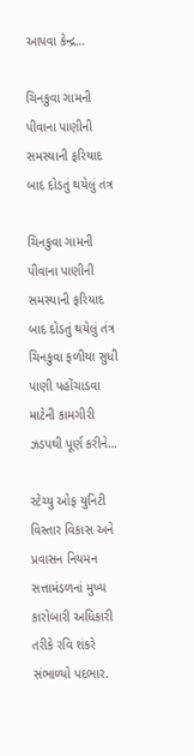આપવા કેન્દ્ર…

ચિનકુવા ગામની પીવાના પાણીની સમસ્યાની ફરિયાદ બાદ દોડતું થયેલું તંત્ર

ચિનકુવા ગામની પીવાના પાણીની સમસ્યાની ફરિયાદ બાદ દોડતું થયેલું તંત્ર ચિનકુવા ફળીયા સુધી પાણી પહોંચાડવા માટેની કામગીરી ઝડપથી પૂર્ણ કરીને…

સ્ટેચ્યુ ઓફ યુનિટી વિસ્તાર વિકાસ અને પ્રવાસન નિયમન સત્તામંડળનાં મુખ્ય કારોબારી અધિકારી તરીકે રવિ શંકરે સંભાળ્યો પદભાર.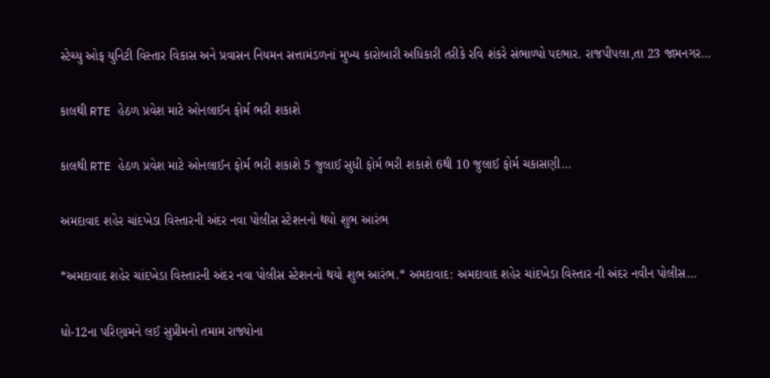સ્ટેચ્યુ ઓફ યુનિટી વિસ્તાર વિકાસ અને પ્રવાસન નિયમન સત્તામંડળનાં મુખ્ય કારોબારી અધિકારી તરીકે રવિ શંકરે સંભાળ્યો પદભાર. રાજપીપલા,તા 23 જામનગર…

કાલથી RTE હેઠળ પ્રવેશ માટે ઓનલાઈન ફોર્મ ભરી શકાશે

કાલથી RTE હેઠળ પ્રવેશ માટે ઓનલાઈન ફોર્મ ભરી શકાશે 5 જુલાઈ સુધી ફોર્મ ભરી શકાશે 6થી 10 જુલાઈ ફોર્મ ચકાસણી…

અમદાવાદ શહેર ચાંદખેડા વિસ્તારની અંદર નવા પોલીસ સ્ટેશનનો થયો શુભ આરંભ

*અમદાવાદ શહેર ચાંદખેડા વિસ્તારની અંદર નવા પોલીસ સ્ટેશનનો થયો શુભ આરંભ.* અમદાવાદ: અમદાવાદ શહેર ચાંદખેડા વિસ્તાર ની અંદર નવીન પોલીસ…

ધો-12ના પરિણામને લઈ સુપ્રીમનો તમામ રાજ્યોના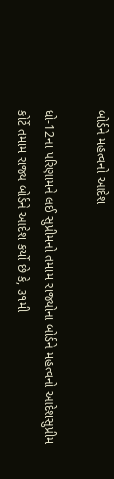બોર્ડને મહત્વનો આદેશ

ધો-12ના પરિણામને લઈ સુપ્રીમનો તમામ રાજ્યોના બોર્ડને મહત્વનો આદેશસુપ્રીમ કોર્ટે તમામ રાજ્ય બોર્ડને આદેશ કર્યો છે કે, ૩૧મી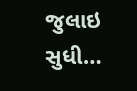જુલાઇ સુધી…